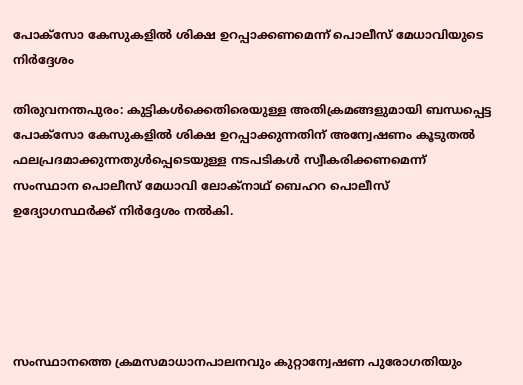പോക്‌സോ കേസുകളില്‍ ശിക്ഷ ഉറപ്പാക്കണമെന്ന് പൊലീസ് മേധാവിയുടെ നിര്‍ദ്ദേശം

തിരുവനന്തപുരം: കുട്ടികള്‍ക്കെതിരെയുള്ള അതിക്രമങ്ങളുമായി ബന്ധപ്പെട്ട പോക്‌സോ കേസുകളില്‍ ശിക്ഷ ഉറപ്പാക്കുന്നതിന് അന്വേഷണം കൂടുതല്‍ ഫലപ്രദമാക്കുന്നതുള്‍പ്പെടെയുള്ള നടപടികള്‍ സ്വീകരിക്കണമെന്ന് സംസ്ഥാന പൊലീസ് മേധാവി ലോക്‌നാഥ് ബെഹറ പൊലീസ് ഉദ്യോഗസ്ഥര്‍ക്ക് നിര്‍ദ്ദേശം നല്‍കി.





സംസ്ഥാനത്തെ ക്രമസമാധാനപാലനവും കുറ്റാന്വേഷണ പുരോഗതിയും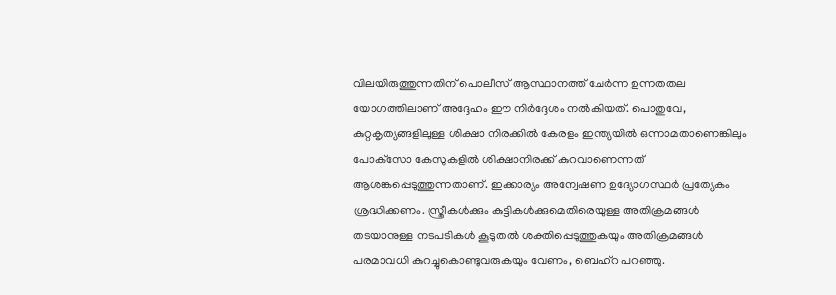വിലയിരുത്തുന്നതിന് പൊലീസ് ആസ്ഥാനത്ത് ചേര്‍ന്ന ഉന്നതതല യോഗത്തിലാണ് അദ്ദേഹം ഈ നിര്‍ദ്ദേശം നല്‍കിയത്. പൊതുവേ, കുറ്റകൃത്യങ്ങളിലുള്ള ശിക്ഷാ നിരക്കില്‍ കേരളം ഇന്ത്യയില്‍ ഒന്നാമതാണെങ്കിലും പോക്‌സോ കേസുകളില്‍ ശിക്ഷാനിരക്ക് കുറവാണെന്നത് ആശങ്കപ്പെടുത്തുന്നതാണ്. ഇക്കാര്യം അന്വേഷണ ഉദ്യോഗസ്ഥര്‍ പ്രത്യേകം ശ്രദ്ധിക്കണം. സ്ത്രീകള്‍ക്കും കുട്ടികള്‍ക്കുമെതിരെയുള്ള അതിക്രമങ്ങള്‍ തടയാനുള്ള നടപടികള്‍ കൂടുതല്‍ ശക്തിപ്പെടുത്തുകയും അതിക്രമങ്ങള്‍ പരമാവധി കുറച്ചുകൊണ്ടുവരുകയും വേണം, ബെഹ്‌റ പറഞ്ഞു.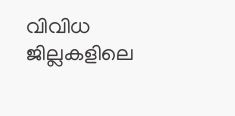വിവിധ ജില്ലകളിലെ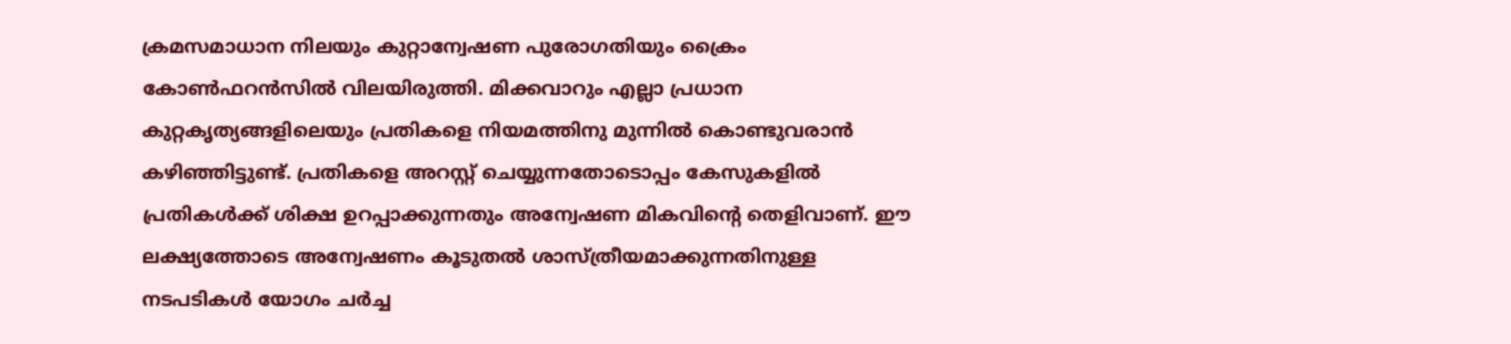ക്രമസമാധാന നിലയും കുറ്റാന്വേഷണ പുരോഗതിയും ക്രൈം കോണ്‍ഫറന്‍സില്‍ വിലയിരുത്തി. മിക്കവാറും എല്ലാ പ്രധാന കുറ്റകൃത്യങ്ങളിലെയും പ്രതികളെ നിയമത്തിനു മുന്നില്‍ കൊണ്ടുവരാന്‍ കഴിഞ്ഞിട്ടുണ്ട്. പ്രതികളെ അറസ്റ്റ് ചെയ്യുന്നതോടൊപ്പം കേസുകളില്‍ പ്രതികള്‍ക്ക് ശിക്ഷ ഉറപ്പാക്കുന്നതും അന്വേഷണ മികവിന്റെ തെളിവാണ്. ഈ ലക്ഷ്യത്തോടെ അന്വേഷണം കൂടുതല്‍ ശാസ്ത്രീയമാക്കുന്നതിനുള്ള നടപടികള്‍ യോഗം ചര്‍ച്ച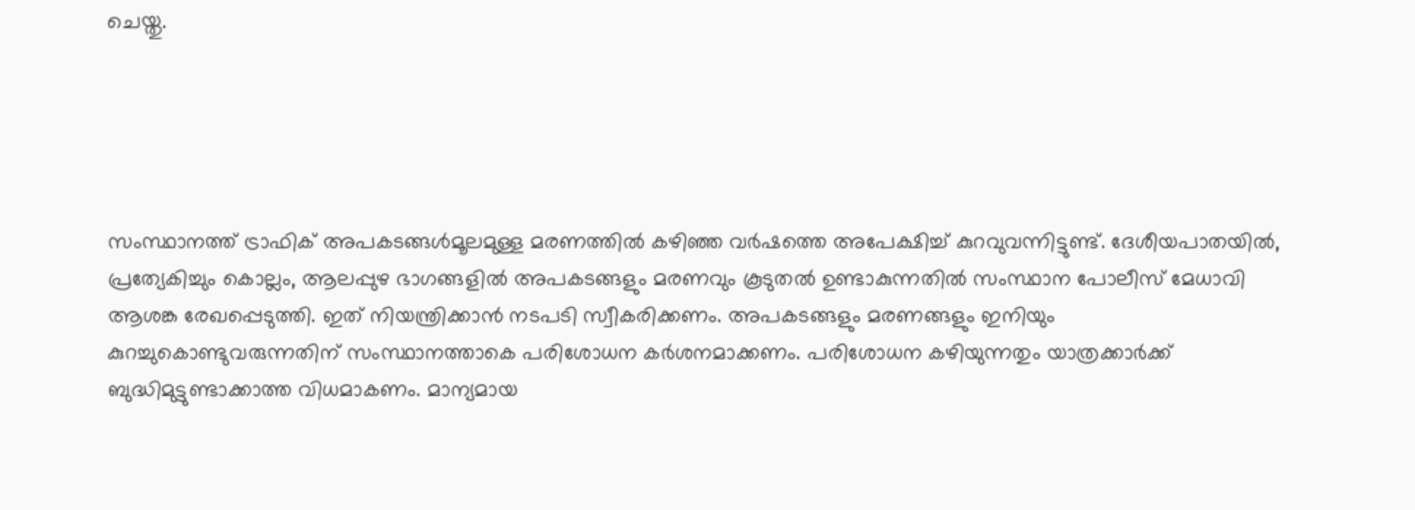ചെയ്തു.





സംസ്ഥാനത്ത് ട്രാഫിക് അപകടങ്ങള്‍മൂലമുള്ള മരണത്തില്‍ കഴിഞ്ഞ വര്‍ഷത്തെ അപേക്ഷിച്ച് കുറവുവന്നിട്ടുണ്ട്. ദേശീയപാതയില്‍, പ്രത്യേകിച്ചും കൊല്ലം, ആലപ്പുഴ ഭാഗങ്ങളില്‍ അപകടങ്ങളും മരണവും കൂടുതല്‍ ഉണ്ടാകുന്നതില്‍ സംസ്ഥാന പോലീസ് മേധാവി ആശങ്ക രേഖപ്പെടുത്തി. ഇത് നിയന്ത്രിക്കാന്‍ നടപടി സ്വീകരിക്കണം. അപകടങ്ങളും മരണങ്ങളും ഇനിയും കുറച്ചുകൊണ്ടുവരുന്നതിന് സംസ്ഥാനത്താകെ പരിശോധന കര്‍ശനമാക്കണം. പരിശോധന കഴിയുന്നതും യാത്രക്കാര്‍ക്ക് ബുദ്ധിമുട്ടുണ്ടാക്കാത്ത വിധമാകണം. മാന്യമായ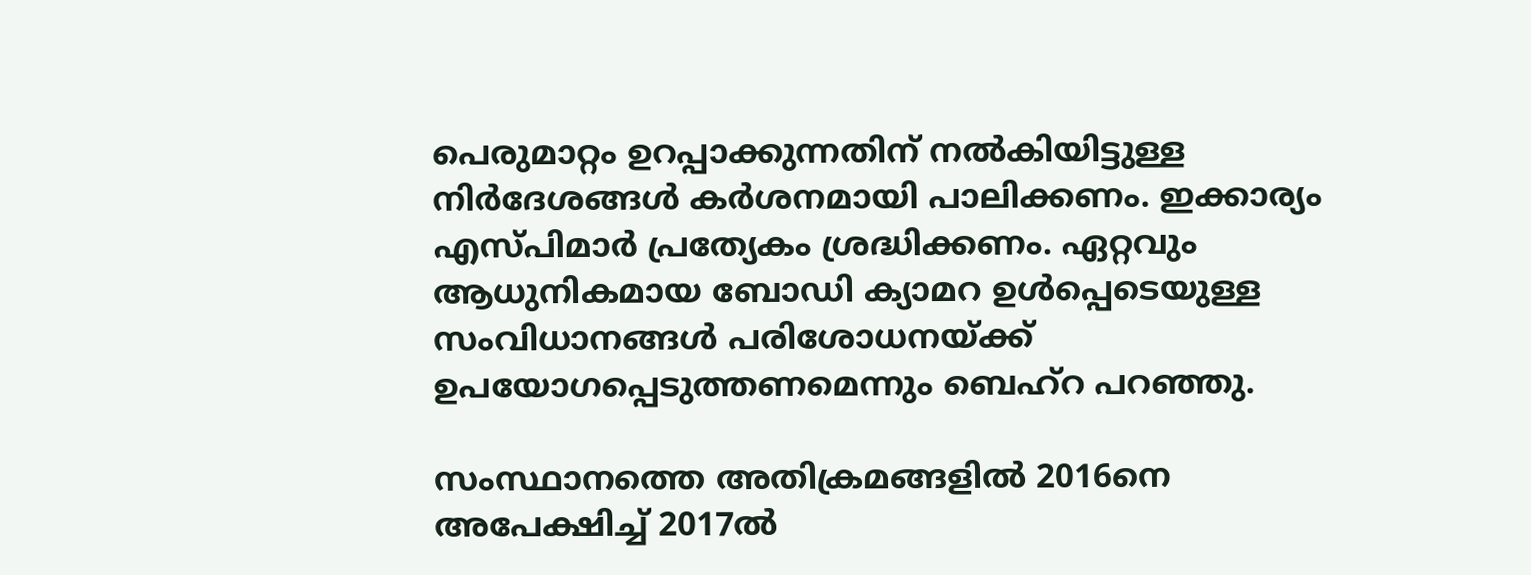പെരുമാറ്റം ഉറപ്പാക്കുന്നതിന് നല്‍കിയിട്ടുള്ള നിര്‍ദേശങ്ങള്‍ കര്‍ശനമായി പാലിക്കണം. ഇക്കാര്യം എസ്പിമാര്‍ പ്രത്യേകം ശ്രദ്ധിക്കണം. ഏറ്റവും ആധുനികമായ ബോഡി ക്യാമറ ഉള്‍പ്പെടെയുള്ള സംവിധാനങ്ങള്‍ പരിശോധനയ്ക്ക് ഉപയോഗപ്പെടുത്തണമെന്നും ബെഹ്‌റ പറഞ്ഞു.

സംസ്ഥാനത്തെ അതിക്രമങ്ങളില്‍ 2016നെ അപേക്ഷിച്ച് 2017ല്‍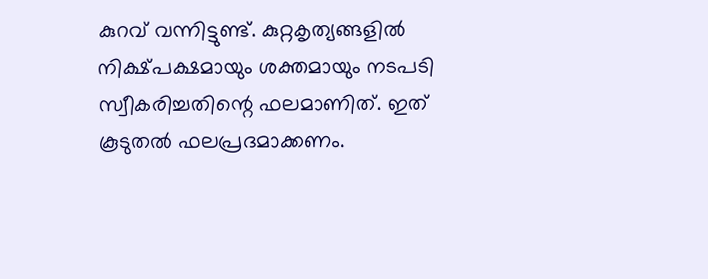കുറവ് വന്നിട്ടുണ്ട്. കുറ്റകൃത്യങ്ങളില്‍ നിക്ഷ്പക്ഷമായും ശക്തമായും നടപടി സ്വീകരിച്ചതിന്റെ ഫലമാണിത്. ഇത് കൂടുതല്‍ ഫലപ്രദമാക്കണം.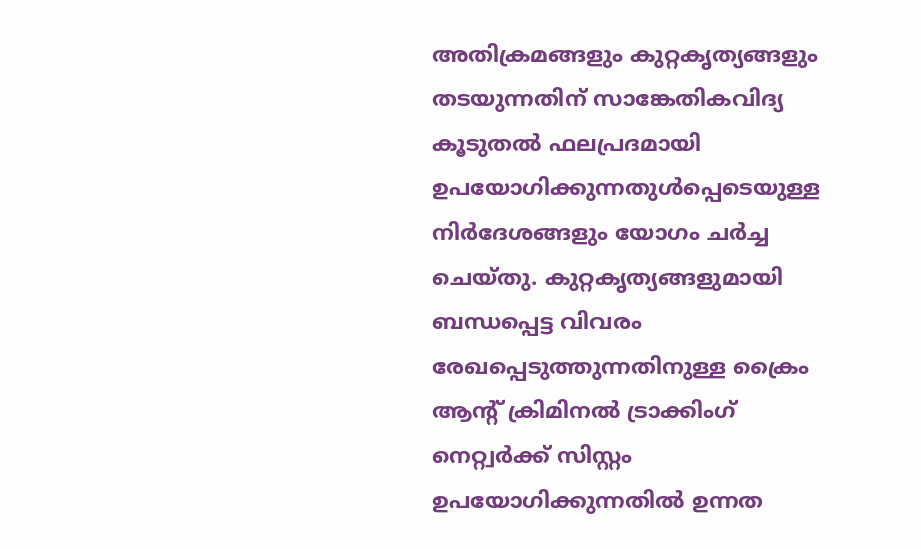അതിക്രമങ്ങളും കുറ്റകൃത്യങ്ങളും തടയുന്നതിന് സാങ്കേതികവിദ്യ കൂടുതല്‍ ഫലപ്രദമായി ഉപയോഗിക്കുന്നതുള്‍പ്പെടെയുള്ള നിര്‍ദേശങ്ങളും യോഗം ചര്‍ച്ച ചെയ്തു. കുറ്റകൃത്യങ്ങളുമായി ബന്ധപ്പെട്ട വിവരം രേഖപ്പെടുത്തുന്നതിനുള്ള ക്രൈം ആന്റ് ക്രിമിനല്‍ ട്രാക്കിംഗ് നെറ്റ്വര്‍ക്ക് സിസ്റ്റം ഉപയോഗിക്കുന്നതില്‍ ഉന്നത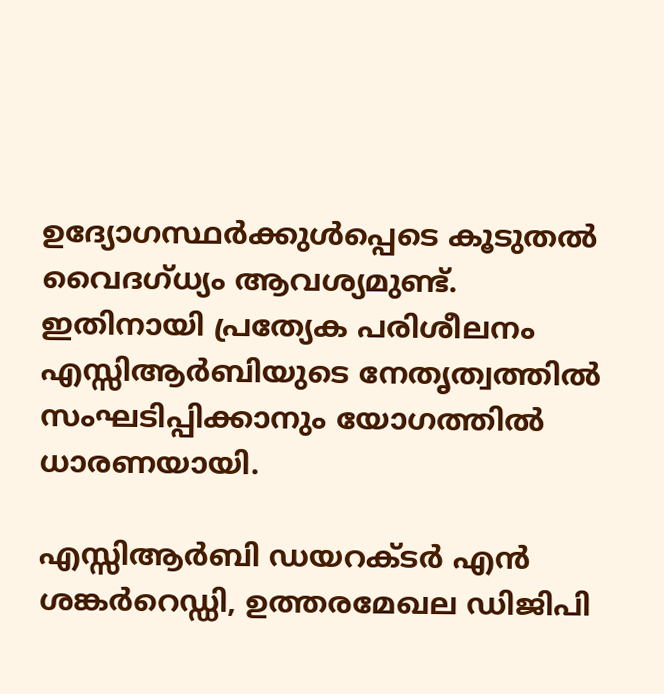ഉദ്യോഗസ്ഥര്‍ക്കുള്‍പ്പെടെ കൂടുതല്‍ വൈദഗ്ധ്യം ആവശ്യമുണ്ട്. ഇതിനായി പ്രത്യേക പരിശീലനം എസ്സിആര്‍ബിയുടെ നേതൃത്വത്തില്‍ സംഘടിപ്പിക്കാനും യോഗത്തില്‍ ധാരണയായി.

എസ്സിആര്‍ബി ഡയറക്ടര്‍ എന്‍ ശങ്കര്‍റെഡ്ഡി, ഉത്തരമേഖല ഡിജിപി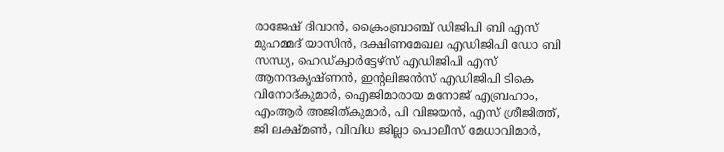രാജേഷ് ദിവാന്‍, ക്രൈംബ്രാഞ്ച് ഡിജിപി ബി എസ് മുഹമ്മദ് യാസിന്‍, ദക്ഷിണമേഖല എഡിജിപി ഡോ ബി സന്ധ്യ, ഹെഡ്ക്വാര്‍ട്ടേഴ്‌സ് എഡിജിപി എസ് ആനന്ദകൃഷ്ണന്‍, ഇന്റലിജന്‍സ് എഡിജിപി ടികെ വിനോദ്കുമാര്‍, ഐജിമാരായ മനോജ് എബ്രഹാം, എംആര്‍ അജിത്കുമാര്‍, പി വിജയന്‍, എസ് ശ്രീജിത്ത്, ജി ലക്ഷ്മണ്‍, വിവിധ ജില്ലാ പൊലീസ് മേധാവിമാര്‍,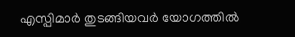എസ്പിമാര്‍ തുടങ്ങിയവര്‍ യോഗത്തില്‍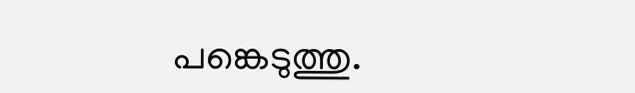പങ്കെടുത്തു.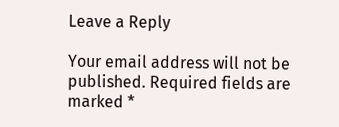Leave a Reply

Your email address will not be published. Required fields are marked *